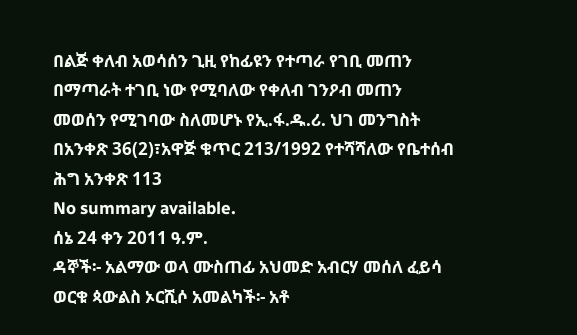በልጅ ቀለብ አወሳሰን ጊዚ የከፊዩን የተጣራ የገቢ መጠን በማጣራት ተገቢ ነው የሚባለው የቀለብ ገንዖብ መጠን መወሰን የሚገባው ስለመሆኑ የኢ.ፋ.ዱ.ሪ. ህገ መንግስት በአንቀጽ 36(2)፣አዋጅ ቁጥር 213/1992 የተሻሻለው የቤተሰብ ሕግ አንቀጽ 113
No summary available.
ሰኔ 24 ቀን 2011 ዓ.ም.
ዳኞች፡- አልማው ወላ ሙስጠፊ አህመድ አብርሃ መሰለ ፈይሳ ወርቁ ጳውልስ ኦርሺሶ አመልካች፡- አቶ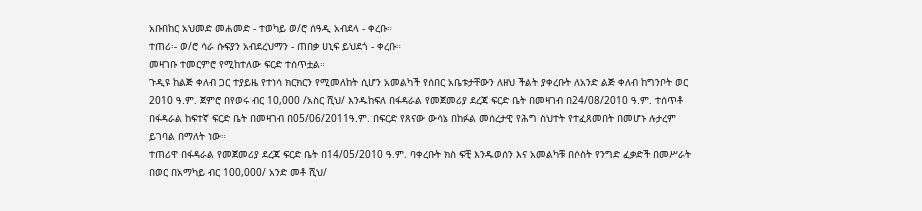አቡበከር አህመድ መሐመድ - ተወካይ ወ/ሮ ሰዓዲ አብደላ - ቀረቡ።
ተጠሪ፡- ወ/ሮ ሳራ ሱፍያን አብደረህማን - ጠበቃ ሀኒፍ ይህደጎ - ቀረቡ።
መዛገቡ ተመርምሮ የሚከተለው ፍርድ ተሰጥቷል።
ጉዲዩ ከልጅ ቀለብ ጋር ተያይዜ የተነሳ ክርክርን የሚመለከት ሲሆን አመልካች የሰበር አቤቱታቸውን ለዘህ ችልት ያቀረቡት ለአንድ ልጅ ቀለብ ከግንቦት ወር 2010 ዓ.ም. ጀምሮ በየወሩ ብር 10,000 /አስር ሺህ/ እንዱከፍለ በፋዳራል የመጀመሪያ ደረጃ ፍርድ ቤት በመዛገብ በ24/08/2010 ዓ.ም. ተሰጥቶ በፋዳራል ከፍተኛ ፍርድ ቤት በመዛገብ በ05/06/2011ዓ.ም. በፍርድ የጸናው ውሳኔ በከፉል መሰረታዊ የሕግ ስህተት የተፈጸመበት በመሆኑ ሉታረም ይገባል በማለት ነው።
ተጠሪዋ በፋዳራል የመጀመሪያ ደረጃ ፍርድ ቤት በ14/05/2010 ዓ.ም. ባቀረቡት ክስ ፍቺ እንዱወሰን እና አመልካቹ በሶስት የንግድ ፈቃድች በመሥራት በወር በአማካይ ብር 100,000/ አንድ መቶ ሺህ/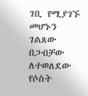ገቢ የሚያገኙ መሆኑን ገልጸው በጋብቻው ለተወለደው የሶስት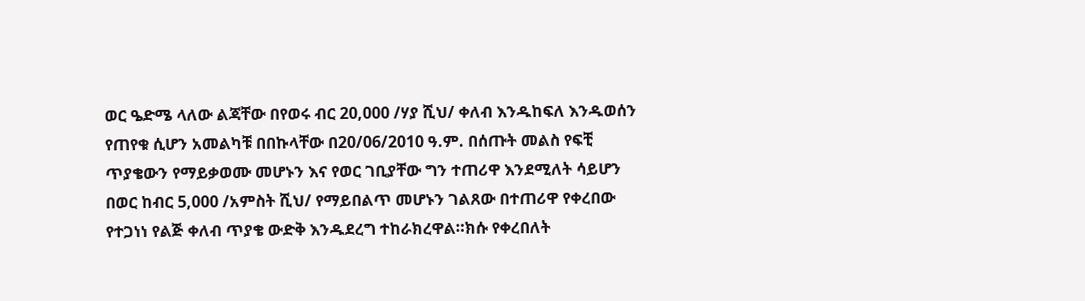ወር ዔድሜ ላለው ልጃቸው በየወሩ ብር 20,000 /ሃያ ሺህ/ ቀለብ እንዱከፍለ እንዱወሰን የጠየቁ ሲሆን አመልካቹ በበኩላቸው በ20/06/2010 ዓ.ም. በሰጡት መልስ የፍቺ ጥያቄውን የማይቃወሙ መሆኑን እና የወር ገቢያቸው ግን ተጠሪዋ እንደሚለት ሳይሆን በወር ከብር 5,000 /አምስት ሺህ/ የማይበልጥ መሆኑን ገልጸው በተጠሪዋ የቀረበው የተጋነነ የልጅ ቀለብ ጥያቄ ውድቅ እንዱደረግ ተከራክረዋል።ክሱ የቀረበለት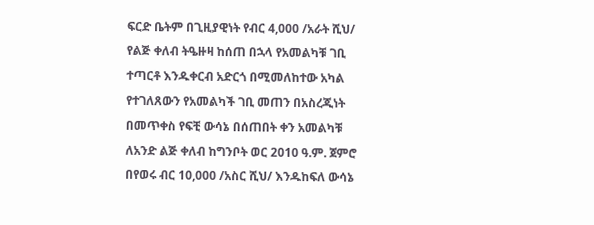ፍርድ ቤትም በጊዚያዊነት የብር 4,000 /አራት ሺህ/ የልጅ ቀለብ ትዔዙዛ ከሰጠ በኋላ የአመልካቹ ገቢ ተጣርቶ እንዱቀርብ አድርጎ በሚመለከተው አካል የተገለጸውን የአመልካች ገቢ መጠን በአስረጂነት በመጥቀስ የፍቺ ውሳኔ በሰጠበት ቀን አመልካቹ ለአንድ ልጅ ቀለብ ከግንቦት ወር 2010 ዓ.ም. ጀምሮ በየወሩ ብር 10,000 /አስር ሺህ/ እንዱከፍለ ውሳኔ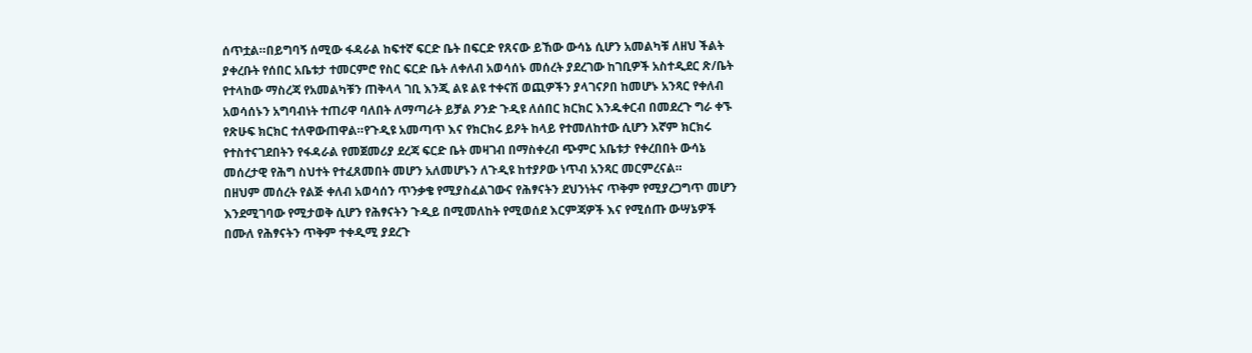ሰጥቷል።በይግባኝ ሰሚው ፋዳራል ከፍተኛ ፍርድ ቤት በፍርድ የጸናው ይኸው ውሳኔ ሲሆን አመልካቹ ለዘህ ችልት ያቀረቡት የሰበር አቤቱታ ተመርምሮ የስር ፍርድ ቤት ለቀለብ አወሳሰኑ መሰረት ያደረገው ከገቢዎች አስተዲደር ጽ/ቤት የተላከው ማስረጃ የአመልካቹን ጠቅላላ ገቢ እንጂ ልዩ ልዩ ተቀናሽ ወጪዎችን ያላገናዖበ ከመሆኑ አንጻር የቀለብ አወሳሰኑን አግባብነት ተጠሪዋ ባለበት ለማጣራት ይቻል ዖንድ ጉዲዩ ለሰበር ክርክር እንዱቀርብ በመደረጉ ግራ ቀኙ የጽሁፍ ክርክር ተለዋውጠዋል።የጉዲዩ አመጣጥ እና የክርክሩ ይዖት ከላይ የተመለከተው ሲሆን እኛም ክርክሩ የተስተናገደበትን የፋዳራል የመጀመሪያ ደረጃ ፍርድ ቤት መዛገብ በማስቀረብ ጭምር አቤቱታ የቀረበበት ውሳኔ መሰረታዊ የሕግ ስህተት የተፈጸመበት መሆን አለመሆኑን ለጉዲዩ ከተያዖው ነጥብ አንጻር መርምረናል።
በዘህም መሰረት የልጅ ቀለብ አወሳሰን ጥንቃቄ የሚያስፈልገውና የሕፃናትን ደህንነትና ጥቅም የሚያረጋግጥ መሆን እንደሚገባው የሚታወቅ ሲሆን የሕፃናትን ጉዲይ በሚመለከት የሚወሰደ እርምጃዎች እና የሚሰጡ ውሣኔዎች በሙለ የሕፃናትን ጥቅም ተቀዲሚ ያደረጉ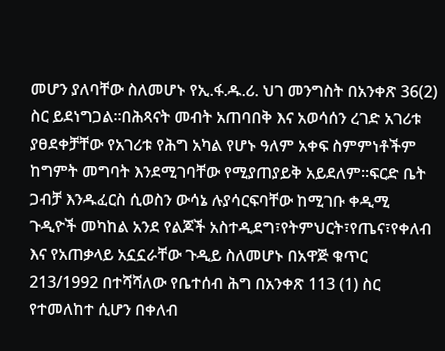መሆን ያለባቸው ስለመሆኑ የኢ.ፋ.ዱ.ሪ. ህገ መንግስት በአንቀጽ 36(2) ስር ይደነግጋል።በሕጻናት መብት አጠባበቅ እና አወሳሰን ረገድ አገሪቱ ያፀደቀቻቸው የአገሪቱ የሕግ አካል የሆኑ ዓለም አቀፍ ስምምነቶችም ከግምት መግባት እንደሚገባቸው የሚያጠያይቅ አይደለም።ፍርድ ቤት ጋብቻ እንዱፈርስ ሲወስን ውሳኔ ሉያሳርፍባቸው ከሚገቡ ቀዲሚ ጉዲዮች መካከል አንደ የልጆች አስተዲደግ፣የትምህርት፣የጤና፣የቀለብ እና የአጠቃላይ አኗኗራቸው ጉዲይ ስለመሆኑ በአዋጅ ቁጥር 213/1992 በተሻሻለው የቤተሰብ ሕግ በአንቀጽ 113 (1) ስር የተመለከተ ሲሆን በቀለብ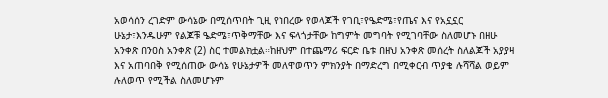አወሳሰን ረገድም ውሳኔው በሚሰጥበት ጊዚ የነበረው የወላጆች የገቢ፣የዔድሜ፣የጤና እና የአኗኗር ሁኔታ፣እንዱሁም የልጆቹ ዔድሜ፣ጥቅማቸው እና ፍላጎታቸው ከግምት መግባት የሚገባቸው ስለመሆኑ በዘሁ አንቀጽ በንዐስ አንቀጽ (2) ስር ተመልክቷል።ከዘህም በተጨማሪ ፍርድ ቤቱ በዘህ አንቀጽ መሰረት ስለልጆች አያያዛ እና አጠባበቅ የሚሰጠው ውሳኔ የሁኔታዎች መለዋወጥን ምክንያት በማድረግ በሚቀርብ ጥያቄ ሉሻሻል ወይም ሉለወጥ የሚችል ስለመሆኑም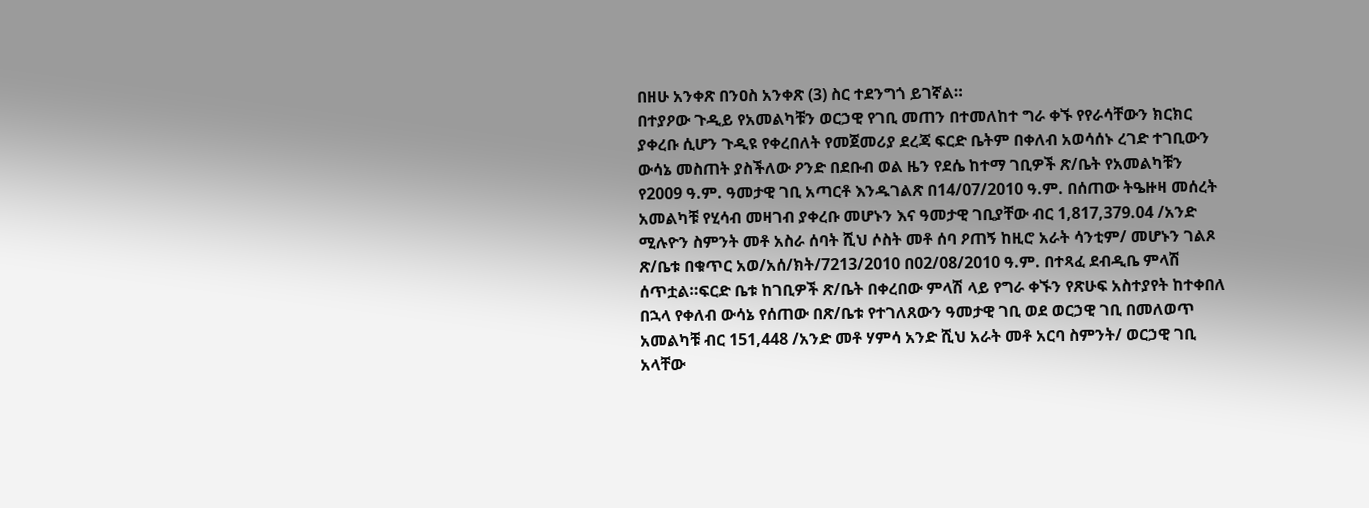በዘሁ አንቀጽ በንዐስ አንቀጽ (3) ስር ተደንግጎ ይገኛል።
በተያዖው ጉዲይ የአመልካቹን ወርኃዊ የገቢ መጠን በተመለከተ ግራ ቀኙ የየራሳቸውን ክርክር ያቀረቡ ሲሆን ጉዲዩ የቀረበለት የመጀመሪያ ደረጃ ፍርድ ቤትም በቀለብ አወሳሰኑ ረገድ ተገቢውን ውሳኔ መስጠት ያስችለው ዖንድ በደቡብ ወል ዜን የደሴ ከተማ ገቢዎች ጽ/ቤት የአመልካቹን የ2009 ዓ.ም. ዓመታዊ ገቢ አጣርቶ እንዱገልጽ በ14/07/2010 ዓ.ም. በሰጠው ትዔዙዛ መሰረት አመልካቹ የሂሳብ መዛገብ ያቀረቡ መሆኑን እና ዓመታዊ ገቢያቸው ብር 1,817,379.04 /አንድ ሚሉዮን ስምንት መቶ አስራ ሰባት ሺህ ሶስት መቶ ሰባ ዖጠኝ ከዚሮ አራት ሳንቲም/ መሆኑን ገልጾ ጽ/ቤቱ በቁጥር አወ/አሰ/ክት/7213/2010 በ02/08/2010 ዓ.ም. በተጻፈ ደብዲቤ ምላሽ ሰጥቷል።ፍርድ ቤቱ ከገቢዎች ጽ/ቤት በቀረበው ምላሽ ላይ የግራ ቀኙን የጽሁፍ አስተያየት ከተቀበለ በኋላ የቀለብ ውሳኔ የሰጠው በጽ/ቤቱ የተገለጸውን ዓመታዊ ገቢ ወደ ወርኃዊ ገቢ በመለወጥ አመልካቹ ብር 151,448 /አንድ መቶ ሃምሳ አንድ ሺህ አራት መቶ አርባ ስምንት/ ወርኃዊ ገቢ አላቸው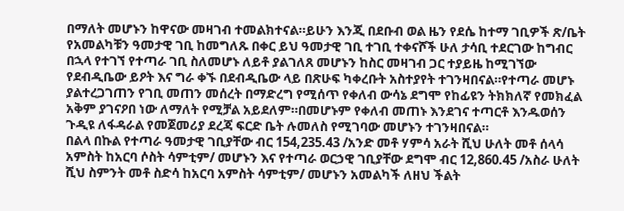በማለት መሆኑን ከዋናው መዛገብ ተመልክተናል።ይሁን እንጂ በደቡብ ወል ዜን የደሴ ከተማ ገቢዎች ጽ/ቤት የአመልካቹን ዓመታዊ ገቢ ከመግለጹ በቀር ይህ ዓመታዊ ገቢ ተገቢ ተቀናሾች ሁለ ታሳቢ ተደርገው ከግብር በኋላ የተገኘ የተጣራ ገቢ ስለመሆኑ ለይቶ ያልገለጸ መሆኑን ከስር መዛገብ ጋር ተያይዜ ከሚገኘው የደብዲቤው ይዖት እና ግራ ቀኙ በደብዲቤው ላይ በጽሁፍ ካቀረቡት አስተያየት ተገንዛበናል።የተጣራ መሆኑ ያልተረጋገጠን የገቢ መጠን መሰረት በማድረግ የሚሰጥ የቀለብ ውሳኔ ደግሞ የከፊዩን ትክክለኛ የመክፈል አቅም ያገናዖበ ነው ለማለት የሚቻል አይደለም።በመሆኑም የቀለብ መጠኑ እንደገና ተጣርቶ እንዱወሰን ጉዲዩ ለፋዳራል የመጀመሪያ ደረጃ ፍርድ ቤት ሉመለስ የሚገባው መሆኑን ተገንዛበናል።
በልላ በኩል የተጣራ ዓመታዊ ገቢያቸው ብር 154,235.43 /አንድ መቶ ሃምሳ አራት ሺህ ሁለት መቶ ሰላሳ አምስት ከአርባ ሶስት ሳምቲም/ መሆኑን እና የተጣራ ወርኃዊ ገቢያቸው ደግሞ ብር 12,860.45 /አስራ ሁለት ሺህ ስምንት መቶ ስድሳ ከአርባ አምስት ሳምቲም/ መሆኑን አመልካች ለዘህ ችልት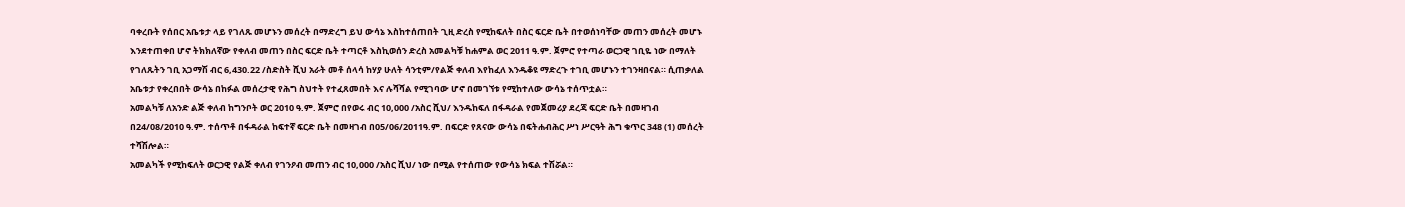ባቀረቡት የሰበር አቤቱታ ላይ የገለጹ መሆኑን መሰረት በማድረግ ይህ ውሳኔ እስከተሰጠበት ጊዚ ድረስ የሚከፍለት በስር ፍርድ ቤት በተወሰነባቸው መጠን መሰረት መሆኑ እንደተጠቀበ ሆኖ ትክክለኛው የቀለብ መጠን በስር ፍርድ ቤት ተጣርቶ እስኪወሰን ድረስ አመልካቹ ከሐምል ወር 2011 ዓ.ም. ጀምሮ የተጣራ ወርኃዊ ገቢዬ ነው በማለት የገለጹትን ገቢ አጋማሽ ብር 6,430.22 /ስድስት ሺህ አራት መቶ ሰላሳ ከሃያ ሁለት ሳንቲም/የልጅ ቀለብ እየከፈለ እንዱቆዩ ማድረጉ ተገቢ መሆኑን ተገንዛበናል። ሲጠቃለል አቤቱታ የቀረበበት ውሳኔ በከፉል መሰረታዊ የሕግ ስህተት የተፈጸመበት እና ሉሻሻል የሚገባው ሆኖ በመገኘቱ የሚከተለው ውሳኔ ተሰጥቷል።
አመልካቹ ለአንድ ልጅ ቀለብ ከግንቦት ወር 2010 ዓ.ም. ጀምሮ በየወሩ ብር 10,000 /አስር ሺህ/ እንዱከፍለ በፋዳራል የመጀመሪያ ደረጃ ፍርድ ቤት በመዛገብ በ24/08/2010 ዓ.ም. ተሰጥቶ በፋዳራል ከፍተኛ ፍርድ ቤት በመዛገብ በ05/06/2011ዓ.ም. በፍርድ የጸናው ውሳኔ በፍትሐብሕር ሥነ ሥርዓት ሕግ ቁጥር 348 (1) መሰረት ተሻሽሎል።
አመልካች የሚከፍለት ወርኃዊ የልጅ ቀለብ የገንዖብ መጠን ብር 10,000 /አስር ሺህ/ ነው በሚል የተሰጠው የውሳኔ ክፍል ተሽሯል።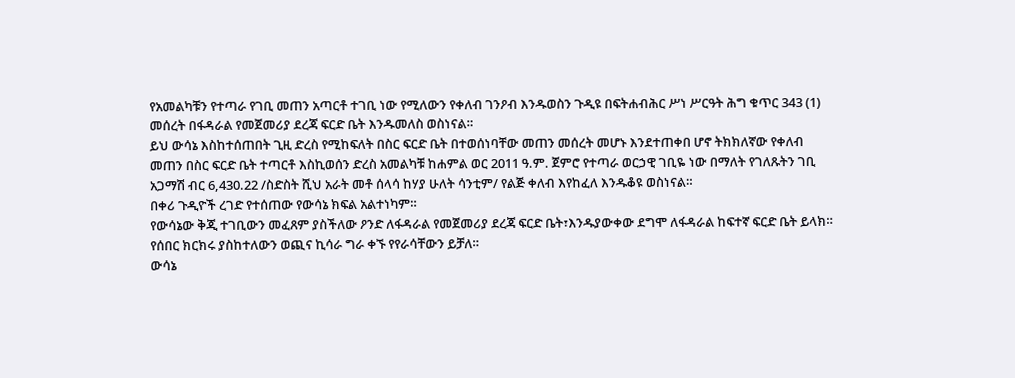የአመልካቹን የተጣራ የገቢ መጠን አጣርቶ ተገቢ ነው የሚለውን የቀለብ ገንዖብ እንዱወስን ጉዲዩ በፍትሐብሕር ሥነ ሥርዓት ሕግ ቁጥር 343 (1) መሰረት በፋዳራል የመጀመሪያ ደረጃ ፍርድ ቤት እንዱመለስ ወስነናል።
ይህ ውሳኔ እስከተሰጠበት ጊዚ ድረስ የሚከፍለት በስር ፍርድ ቤት በተወሰነባቸው መጠን መሰረት መሆኑ እንደተጠቀበ ሆኖ ትክክለኛው የቀለብ መጠን በስር ፍርድ ቤት ተጣርቶ እስኪወሰን ድረስ አመልካቹ ከሐምል ወር 2011 ዓ.ም. ጀምሮ የተጣራ ወርኃዊ ገቢዬ ነው በማለት የገለጹትን ገቢ አጋማሽ ብር 6,430.22 /ስድስት ሺህ አራት መቶ ሰላሳ ከሃያ ሁለት ሳንቲም/ የልጅ ቀለብ እየከፈለ እንዱቆዩ ወስነናል።
በቀሪ ጉዲዮች ረገድ የተሰጠው የውሳኔ ክፍል አልተነካም።
የውሳኔው ቅጂ ተገቢውን መፈጸም ያስችለው ዖንድ ለፋዳራል የመጀመሪያ ደረጃ ፍርድ ቤት፣እንዱያውቀው ደግሞ ለፋዳራል ከፍተኛ ፍርድ ቤት ይላክ።
የሰበር ክርክሩ ያስከተለውን ወጪና ኪሳራ ግራ ቀኙ የየራሳቸውን ይቻለ።
ውሳኔ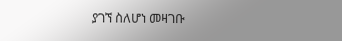ያገኘ ስለሆነ መዛገቡ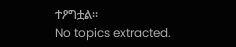ተዖግቷል።
No topics extracted.